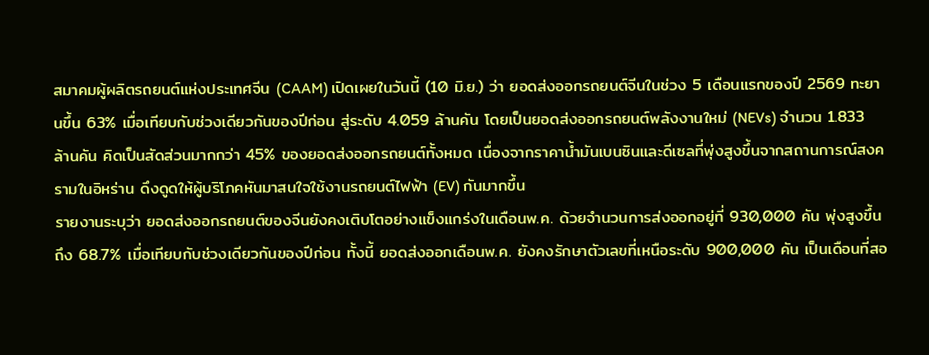สมาคมผู้ผลิตรถยนต์แห่งประเทศจีน (CAAM) เปิดเผยในวันนี้ (10 มิ.ย.) ว่า ยอดส่งออกรถยนต์จีนในช่วง 5 เดือนแรกของปี 2569 ทะยานขึ้น 63% เมื่อเทียบกับช่วงเดียวกันของปีก่อน สู่ระดับ 4.059 ล้านคัน โดยเป็นยอดส่งออกรถยนต์พลังงานใหม่ (NEVs) จำนวน 1.833 ล้านคัน คิดเป็นสัดส่วนมากกว่า 45% ของยอดส่งออกรถยนต์ทั้งหมด เนื่องจากราคาน้ำมันเบนซินและดีเซลที่พุ่งสูงขึ้นจากสถานการณ์สงครามในอิหร่าน ดึงดูดให้ผู้บริโภคหันมาสนใจใช้งานรถยนต์ไฟฟ้า (EV) กันมากขึ้น
รายงานระบุว่า ยอดส่งออกรถยนต์ของจีนยังคงเติบโตอย่างแข็งแกร่งในเดือนพ.ค. ด้วยจำนวนการส่งออกอยู่ที่ 930,000 คัน พุ่งสูงขึ้นถึง 68.7% เมื่อเทียบกับช่วงเดียวกันของปีก่อน ทั้งนี้ ยอดส่งออกเดือนพ.ค. ยังคงรักษาตัวเลขที่เหนือระดับ 900,000 คัน เป็นเดือนที่สอ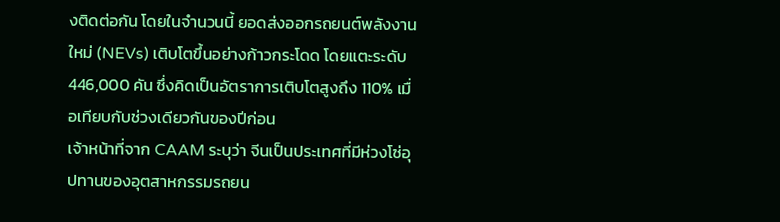งติดต่อกัน โดยในจำนวนนี้ ยอดส่งออกรถยนต์พลังงานใหม่ (NEVs) เติบโตขึ้นอย่างก้าวกระโดด โดยแตะระดับ 446,000 คัน ซึ่งคิดเป็นอัตราการเติบโตสูงถึง 110% เมื่อเทียบกับช่วงเดียวกันของปีก่อน
เจ้าหน้าที่จาก CAAM ระบุว่า จีนเป็นประเทศที่มีห่วงโซ่อุปทานของอุตสาหกรรมรถยน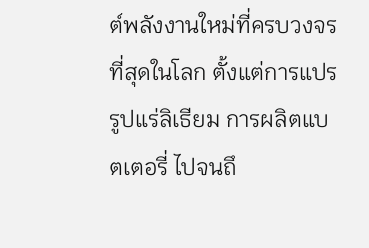ต์พลังงานใหม่ที่ครบวงจรที่สุดในโลก ตั้งแต่การแปรรูปแร่ลิเธียม การผลิตแบตเตอรี่ ไปจนถึ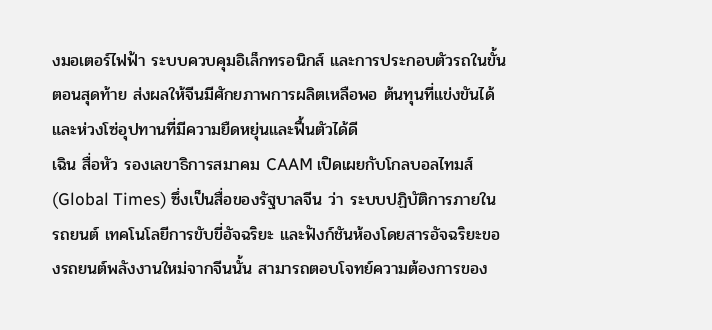งมอเตอร์ไฟฟ้า ระบบควบคุมอิเล็กทรอนิกส์ และการประกอบตัวรถในขั้นตอนสุดท้าย ส่งผลให้จีนมีศักยภาพการผลิตเหลือพอ ต้นทุนที่แข่งขันได้ และห่วงโซ่อุปทานที่มีความยืดหยุ่นและฟื้นตัวได้ดี
เฉิน สื่อหัว รองเลขาธิการสมาคม CAAM เปิดเผยกับโกลบอลไทมส์ (Global Times) ซึ่งเป็นสื่อของรัฐบาลจีน ว่า ระบบปฏิบัติการภายในรถยนต์ เทคโนโลยีการขับขี่อัจฉริยะ และฟังก์ชันห้องโดยสารอัจฉริยะของรถยนต์พลังงานใหม่จากจีนนั้น สามารถตอบโจทย์ความต้องการของ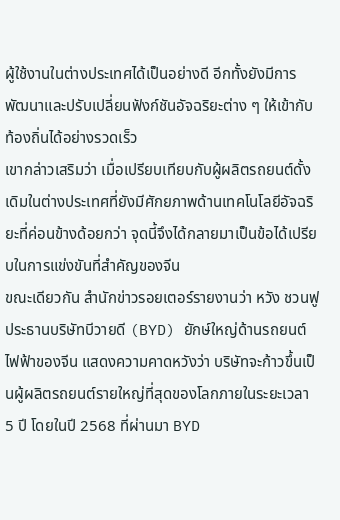ผู้ใช้งานในต่างประเทศได้เป็นอย่างดี อีกทั้งยังมีการพัฒนาและปรับเปลี่ยนฟังก์ชันอัจฉริยะต่าง ๆ ให้เข้ากับท้องถิ่นได้อย่างรวดเร็ว
เขากล่าวเสริมว่า เมื่อเปรียบเทียบกับผู้ผลิตรถยนต์ดั้งเดิมในต่างประเทศที่ยังมีศักยภาพด้านเทคโนโลยีอัจฉริยะที่ค่อนข้างด้อยกว่า จุดนี้จึงได้กลายมาเป็นข้อได้เปรียบในการแข่งขันที่สำคัญของจีน
ขณะเดียวกัน สำนักข่าวรอยเตอร์รายงานว่า หวัง ชวนฟู ประธานบริษัทบีวายดี (BYD) ยักษ์ใหญ่ด้านรถยนต์ไฟฟ้าของจีน แสดงความคาดหวังว่า บริษัทจะก้าวขึ้นเป็นผู้ผลิตรถยนต์รายใหญ่ที่สุดของโลกภายในระยะเวลา 5 ปี โดยในปี 2568 ที่ผ่านมา BYD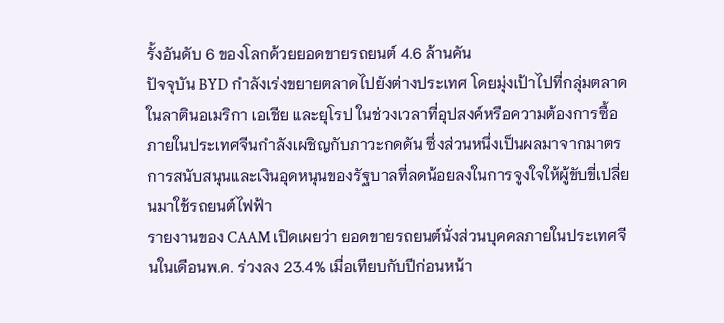รั้งอันดับ 6 ของโลกด้วยยอดขายรถยนต์ 4.6 ล้านคัน
ปัจจุบัน BYD กำลังเร่งขยายตลาดไปยังต่างประเทศ โดยมุ่งเป้าไปที่กลุ่มตลาดในลาตินอเมริกา เอเชีย และยุโรป ในช่วงเวลาที่อุปสงค์หรือความต้องการซื้อภายในประเทศจีนกำลังเผชิญกับภาวะกดดัน ซึ่งส่วนหนึ่งเป็นผลมาจากมาตรการสนับสนุนและเงินอุดหนุนของรัฐบาลที่ลดน้อยลงในการจูงใจให้ผู้ขับขี่เปลี่ยนมาใช้รถยนต์ไฟฟ้า
รายงานของ CAAM เปิดเผยว่า ยอดขายรถยนต์นั่งส่วนบุคคลภายในประเทศจีนในเดือนพ.ค. ร่วงลง 23.4% เมื่อเทียบกับปีก่อนหน้า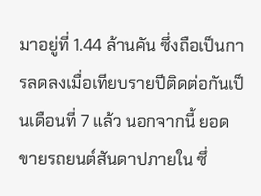มาอยู่ที่ 1.44 ล้านคัน ซึ่งถือเป็นการลดลงเมื่อเทียบรายปีติดต่อกันเป็นเดือนที่ 7 แล้ว นอกจากนี้ ยอดขายรถยนต์สันดาปภายใน ซึ่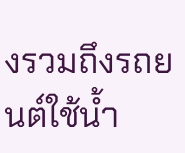งรวมถึงรถยนต์ใช้น้ำ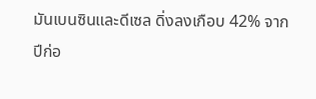มันเบนซินและดีเซล ดิ่งลงเกือบ 42% จากปีก่อ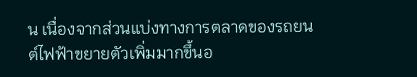น เนื่องจากส่วนแบ่งทางการตลาดของรถยนต์ไฟฟ้าขยายตัวเพิ่มมากขึ้นอ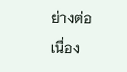ย่างต่อเนื่อง